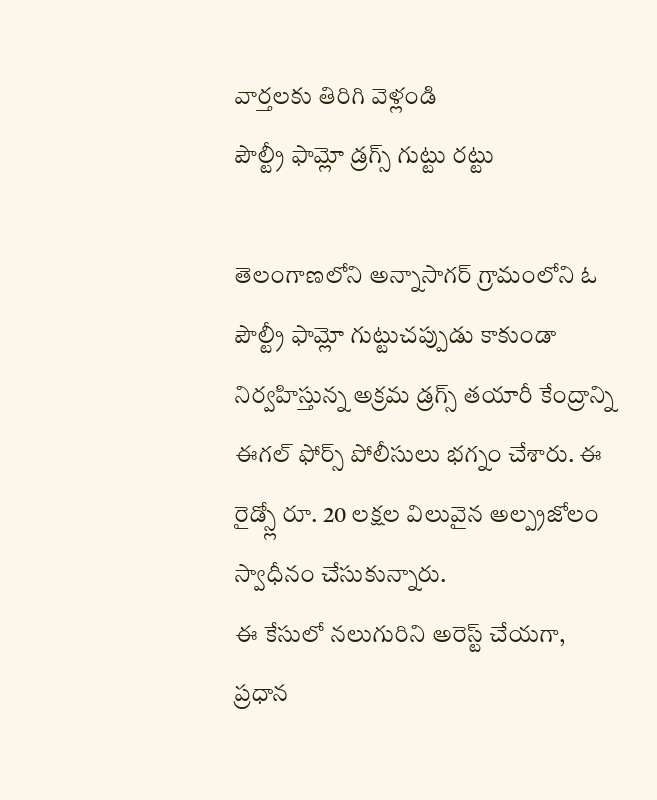వార్తలకు తిరిగి వెళ్లండి
పౌల్ట్రీ ఫామ్లో డ్రగ్స్ గుట్టు రట్టు

తెలంగాణలోని అన్నాసాగర్ గ్రామంలోని ఓ పౌల్ట్రీ ఫామ్లో గుట్టుచప్పుడు కాకుండా నిర్వహిస్తున్న అక్రమ డ్రగ్స్ తయారీ కేంద్రాన్ని ఈగల్ ఫోర్స్ పోలీసులు భగ్నం చేశారు. ఈ రైడ్స్లో రూ. 20 లక్షల విలువైన అల్ప్రజోలం స్వాధీనం చేసుకున్నారు.
ఈ కేసులో నలుగురిని అరెస్ట్ చేయగా, ప్రధాన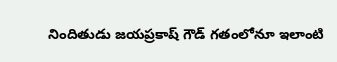నిందితుడు జయప్రకాష్ గౌడ్ గతంలోనూ ఇలాంటి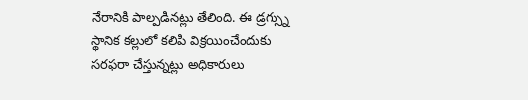నేరానికి పాల్పడినట్లు తేలింది. ఈ డ్రగ్స్ను స్థానిక కల్లులో కలిపి విక్రయించేందుకు సరఫరా చేస్తున్నట్లు అధికారులు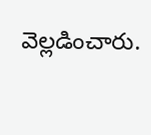వెల్లడించారు.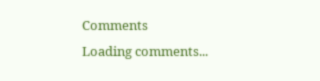Comments
Loading comments...